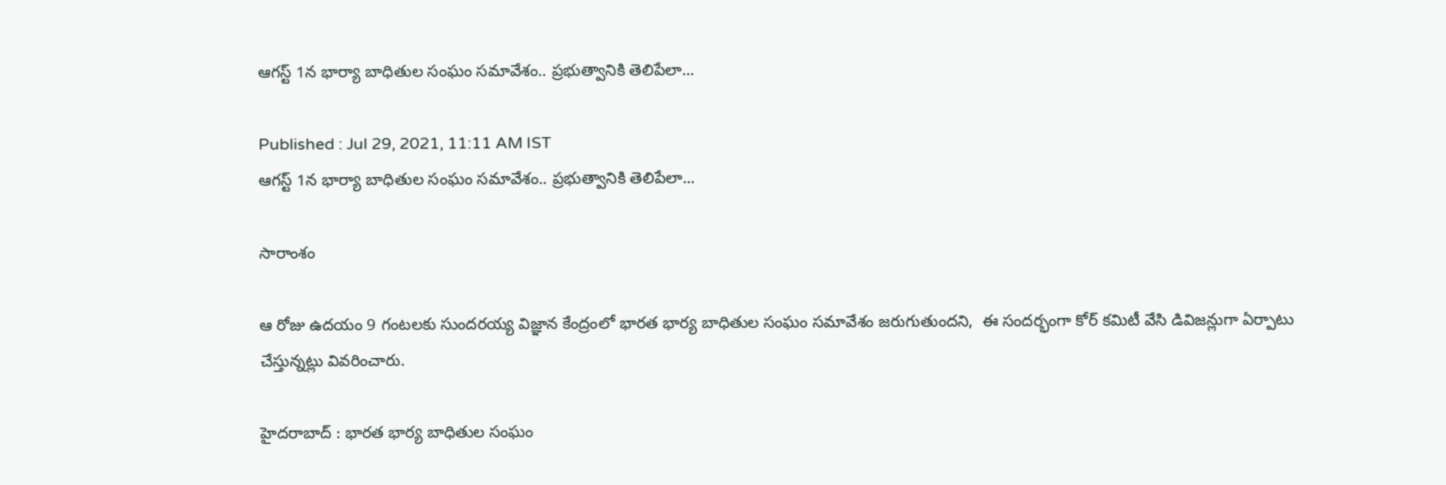ఆగస్ట్ 1న భార్యా బాధితుల సంఘం సమావేశం.. ప్రభుత్వానికి తెలిపేలా...

Published : Jul 29, 2021, 11:11 AM IST
ఆగస్ట్ 1న భార్యా బాధితుల సంఘం సమావేశం.. ప్రభుత్వానికి తెలిపేలా...

సారాంశం

ఆ రోజు ఉదయం 9 గంటలకు సుందరయ్య విజ్ఞాన కేంద్రంలో భారత భార్య బాధితుల సంఘం సమావేశం జరుగుతుందని,  ఈ సందర్భంగా కోర్ కమిటీ వేసి డివిజన్లుగా ఏర్పాటు చేస్తున్నట్లు వివరించారు.

హైదరాబాద్ : భారత భార్య బాధితుల సంఘం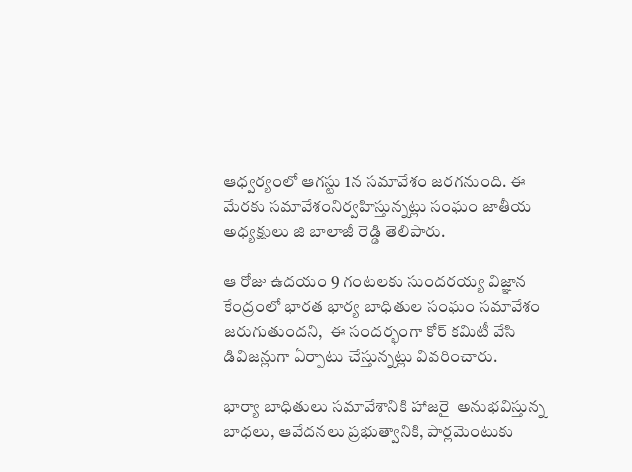ఆధ్వర్యంలో ఆగస్టు 1న సమావేశం జరగనుంది. ఈ మేరకు సమావేశంనిర్వహిస్తున్నట్లు సంఘం జాతీయ అధ్యక్షులు జి బాలాజీ రెడ్డి తెలిపారు.

ఆ రోజు ఉదయం 9 గంటలకు సుందరయ్య విజ్ఞాన కేంద్రంలో భారత భార్య బాధితుల సంఘం సమావేశం జరుగుతుందని,  ఈ సందర్భంగా కోర్ కమిటీ వేసి డివిజన్లుగా ఏర్పాటు చేస్తున్నట్లు వివరించారు.

భార్యా బాధితులు సమావేశానికి హాజరై  అనుభవిస్తున్న బాధలు, ఆవేదనలు ప్రభుత్వానికి, పార్లమెంటుకు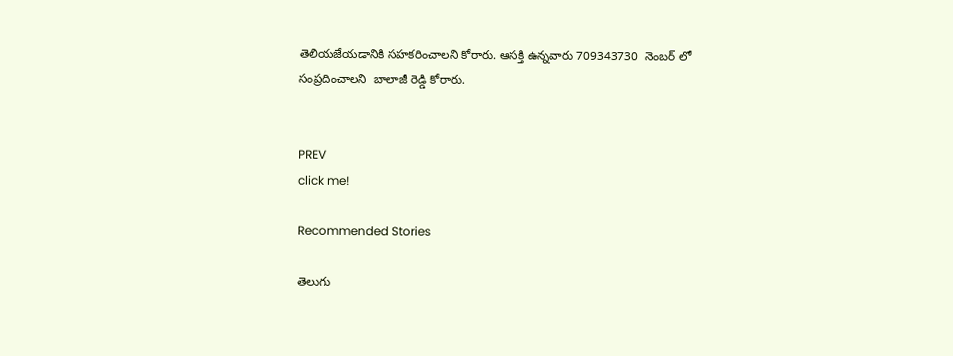తెలియజేయడానికి సహకరించాలని కోరారు. ఆసక్తి ఉన్నవారు 709343730  నెంబర్ లో సంప్రదించాలని  బాలాజీ రెడ్డి కోరారు.


PREV
click me!

Recommended Stories

తెలుగు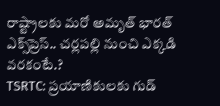రాష్ట్రాలకు మరో అమృత్ భారత్ ఎక్స్‌ప్రెస్.. చర్లపల్లి నుంచి ఎక్కడి వరకంటే.?
TSRTC: ప్ర‌యాణికుల‌కు గుడ్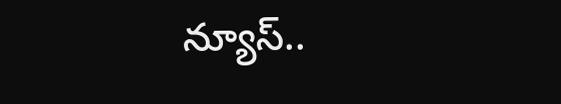న్యూస్‌..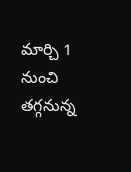మార్చి 1 నుంచి త‌గ్గ‌నున్న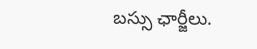బ‌స్సు ఛార్జీలు.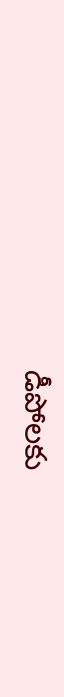డీపోల‌కు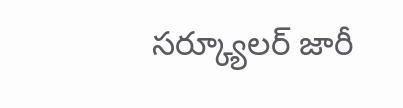స‌ర్క్యూల‌ర్ జారీ